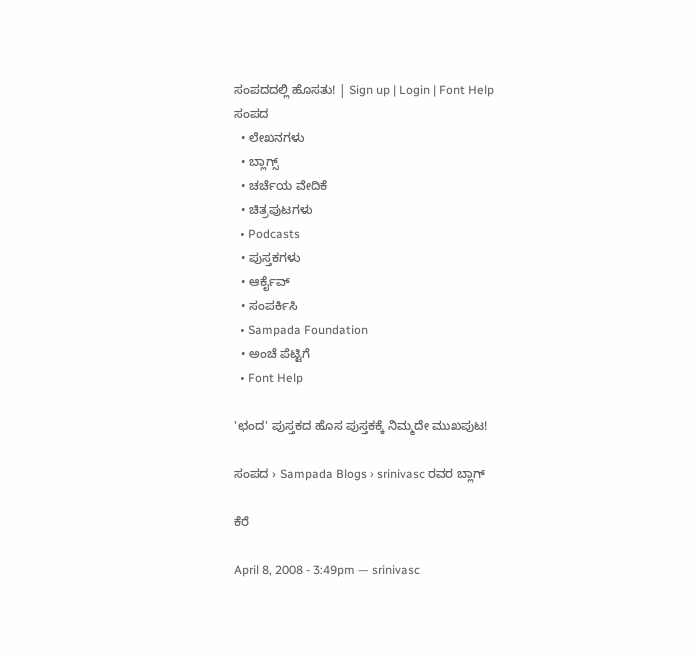ಸಂಪದದಲ್ಲಿ ಹೊಸತು! | Sign up | Login | Font Help
ಸಂಪದ
  • ಲೇಖನಗಳು
  • ಬ್ಲಾಗ್ಸ್
  • ಚರ್ಚೆಯ ವೇದಿಕೆ
  • ಚಿತ್ರಪುಟಗಳು
  • Podcasts
  • ಪುಸ್ತಕಗಳು
  • ಆರ್ಕೈವ್
  • ಸಂಪರ್ಕಿಸಿ
  • Sampada Foundation
  • ಅಂಚೆ ಪೆಟ್ಟಿಗೆ
  • Font Help

'ಛಂದ' ಪುಸ್ತಕದ ಹೊಸ ಪುಸ್ತಕಕ್ಕೆ ನಿಮ್ಮದೇ ಮುಖಪುಟ!

ಸಂಪದ › Sampada Blogs › srinivasc ರವರ ಬ್ಲಾಗ್

ಕೆರೆ

April 8, 2008 - 3:49pm — srinivasc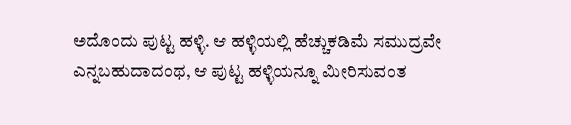ಅದೊಂದು ಪುಟ್ಟ ಹಳ್ಳಿ. ಆ ಹಳ್ಳಿಯಲ್ಲಿ ಹೆಚ್ಚುಕಡಿಮೆ ಸಮುದ್ರವೇ ಎನ್ನಬಹುದಾದಂಥ, ಆ ಪುಟ್ಟ ಹಳ್ಳಿಯನ್ನೂ ಮೀರಿಸುವಂತ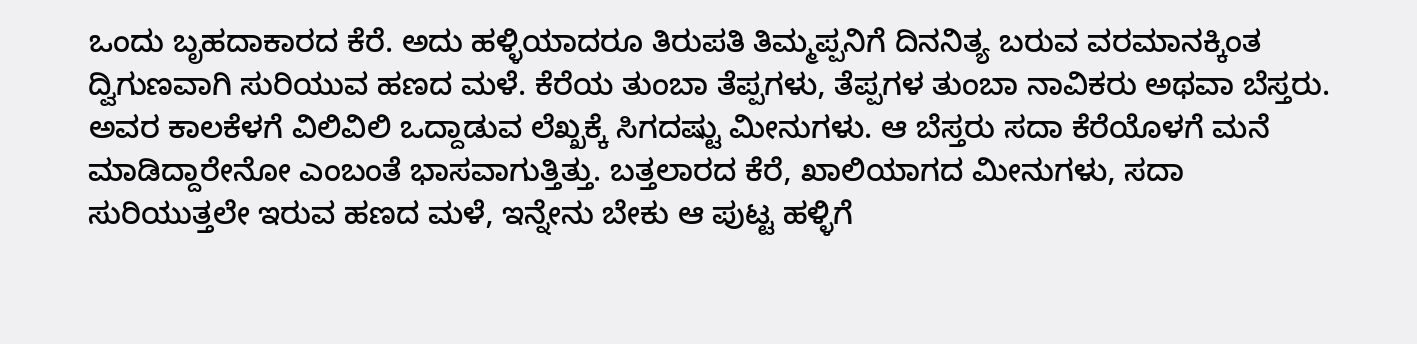ಒಂದು ಬೃಹದಾಕಾರದ ಕೆರೆ. ಅದು ಹಳ್ಳಿಯಾದರೂ ತಿರುಪತಿ ತಿಮ್ಮಪ್ಪನಿಗೆ ದಿನನಿತ್ಯ ಬರುವ ವರಮಾನಕ್ಕಿಂತ ದ್ವಿಗುಣವಾಗಿ ಸುರಿಯುವ ಹಣದ ಮಳೆ. ಕೆರೆಯ ತುಂಬಾ ತೆಪ್ಪಗಳು, ತೆಪ್ಪಗಳ ತುಂಬಾ ನಾವಿಕರು ಅಥವಾ ಬೆಸ್ತರು. ಅವರ ಕಾಲಕೆಳಗೆ ವಿಲಿವಿಲಿ ಒದ್ದಾಡುವ ಲೆಖ್ಖಕ್ಕೆ ಸಿಗದಷ್ಟು ಮೀನುಗಳು. ಆ ಬೆಸ್ತರು ಸದಾ ಕೆರೆಯೊಳಗೆ ಮನೆ ಮಾಡಿದ್ದಾರೇನೋ ಎಂಬಂತೆ ಭಾಸವಾಗುತ್ತಿತ್ತು. ಬತ್ತಲಾರದ ಕೆರೆ, ಖಾಲಿಯಾಗದ ಮೀನುಗಳು, ಸದಾ ಸುರಿಯುತ್ತಲೇ ಇರುವ ಹಣದ ಮಳೆ, ಇನ್ನೇನು ಬೇಕು ಆ ಪುಟ್ಟ ಹಳ್ಳಿಗೆ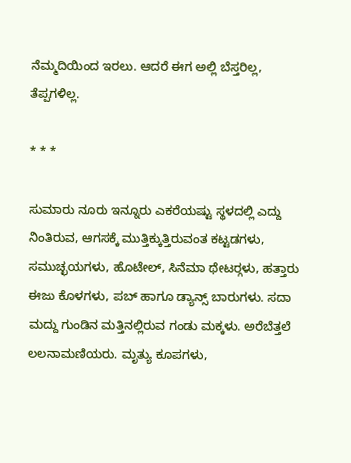ನೆಮ್ಮದಿಯಿಂದ ಇರಲು. ಆದರೆ ಈಗ ಅಲ್ಲಿ ಬೆಸ್ತರಿಲ್ಲ, ತೆಪ್ಪಗಳಿಲ್ಲ.

* * *

ಸುಮಾರು ನೂರು ಇನ್ನೂರು ಎಕರೆಯಷ್ಟು ಸ್ಥಳದಲ್ಲಿ ಎದ್ದು ನಿಂತಿರುವ, ಆಗಸಕ್ಕೆ ಮುತ್ತಿಕ್ಕುತ್ತಿರುವಂತ ಕಟ್ಟಡಗಳು, ಸಮುಚ್ಛಯಗಳು, ಹೊಟೇಲ್, ಸಿನೆಮಾ ಥೇಟರ್‍ಗಳು, ಹತ್ತಾರು ಈಜು ಕೊಳಗಳು, ಪಬ್ ಹಾಗೂ ಡ್ಯಾನ್ಸ್ ಬಾರುಗಳು. ಸದಾ ಮದ್ದು ಗುಂಡಿನ ಮತ್ತಿನಲ್ಲಿರುವ ಗಂಡು ಮಕ್ಕಳು. ಅರೆಬೆತ್ತಲೆ ಲಲನಾಮಣಿಯರು. ಮೃತ್ಯು ಕೂಪಗಳು,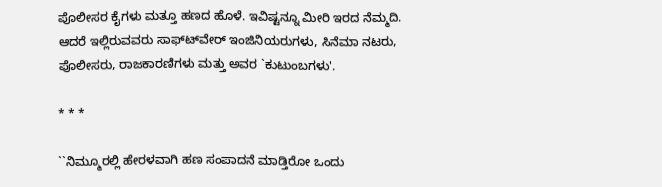ಪೊಲೀಸರ ಕೈಗಳು ಮತ್ತೂ ಹಣದ ಹೊಳೆ. ಇವಿಷ್ಟನ್ನೂ ಮೀರಿ ಇರದ ನೆಮ್ಮದಿ. ಆದರೆ ಇಲ್ಲಿರುವವರು ಸಾಫ್ಟ್‍ವೇರ್ ಇಂಜಿನಿಯರುಗಳು, ಸಿನೆಮಾ ನಟರು, ಪೊಲೀಸರು, ರಾಜಕಾರಣಿಗಳು ಮತ್ತು ಅವರ `ಕುಟುಂಬಗಳು'.

* * *

``ನಿಮ್ಮೂರಲ್ಲಿ ಹೇರಳವಾಗಿ ಹಣ ಸಂಪಾದನೆ ಮಾಡ್ತಿರೋ ಒಂದು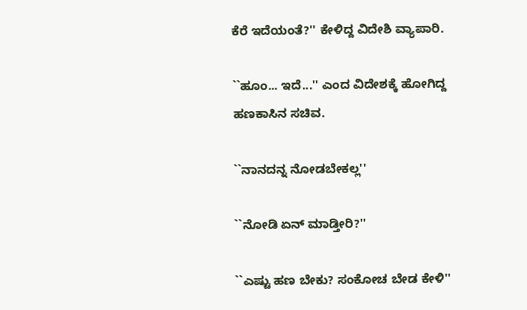ಕೆರೆ ಇದೆಯಂತೆ?'' ಕೇಳಿದ್ದ ವಿದೇಶಿ ವ್ಯಾಪಾರಿ.

``ಹೂಂ... ಇದೆ...'' ಎಂದ ವಿದೇಶಕ್ಕೆ ಹೋಗಿದ್ದ ಹಣಕಾಸಿನ ಸಚಿವ.

``ನಾನದನ್ನ ನೋಡಬೇಕಲ್ಲ''

``ನೋಡಿ ಏನ್ ಮಾಡ್ತೀರಿ?''

``ಎಷ್ಟು ಹಣ ಬೇಕು? ಸಂಕೋಚ ಬೇಡ ಕೇಳಿ''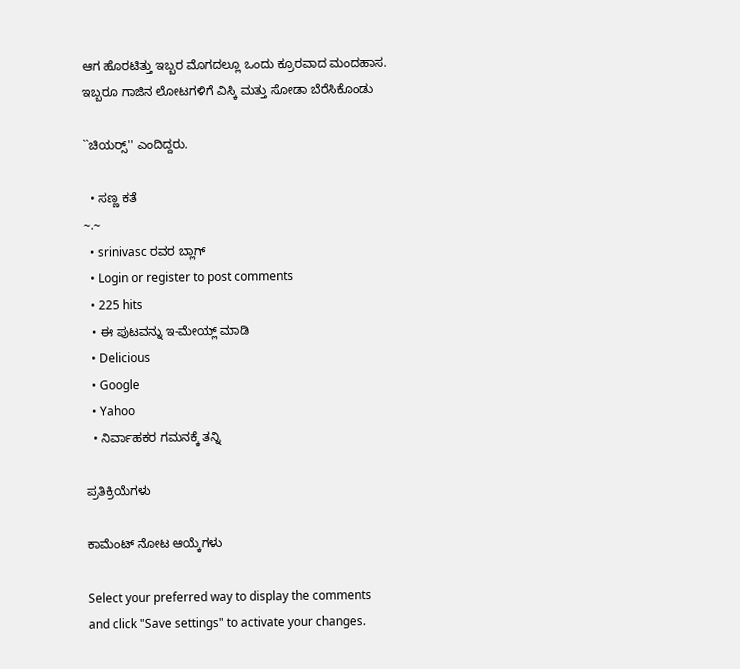ಆಗ ಹೊರಟಿತ್ತು ಇಬ್ಬರ ಮೊಗದಲ್ಲೂ ಒಂದು ಕ್ರೂರವಾದ ಮಂದಹಾಸ. ಇಬ್ಬರೂ ಗಾಜಿನ ಲೋಟಗಳಿಗೆ ವಿಸ್ಕಿ ಮತ್ತು ಸೋಡಾ ಬೆರೆಸಿಕೊಂಡು

``ಚಿಯರ್‍ಸ್'' ಎಂದಿದ್ದರು.

  • ಸಣ್ಣ ಕತೆ
~.~
  • srinivasc ರವರ ಬ್ಲಾಗ್
  • Login or register to post comments
  • 225 hits
  • ಈ ಪುಟವನ್ನು ಇ-ಮೇಯ್ಲ್ ಮಾಡಿ
  • Delicious
  • Google
  • Yahoo
  • ನಿರ್ವಾಹಕರ ಗಮನಕ್ಕೆ ತನ್ನಿ

ಪ್ರತಿಕ್ರಿಯೆಗಳು

ಕಾಮೆಂಟ್ ನೋಟ ಆಯ್ಕೆಗಳು

Select your preferred way to display the comments and click "Save settings" to activate your changes.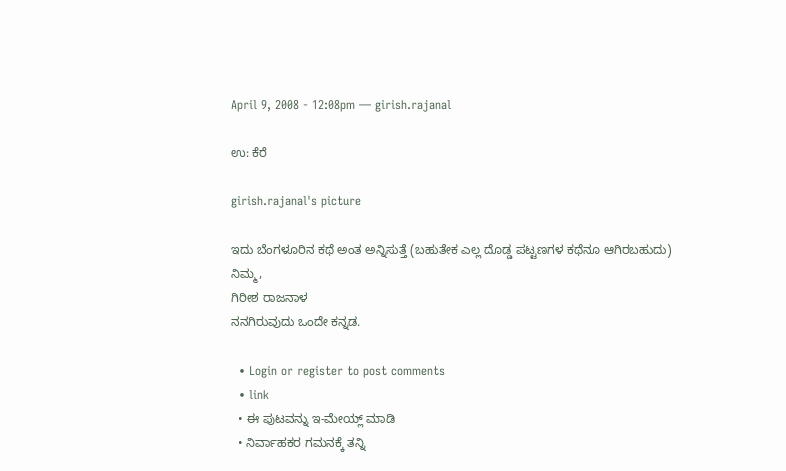April 9, 2008 - 12:08pm — girish.rajanal

ಉ: ಕೆರೆ

girish.rajanal's picture

ಇದು ಬೆಂಗಳೂರಿನ ಕಥೆ ಅಂತ ಅನ್ನಿಸುತ್ತೆ (ಬಹುತೇಕ ಎಲ್ಲ ದೊಡ್ಡ ಪಟ್ಟಣಗಳ ಕಥೆನೂ ಆಗಿರಬಹುದು)
ನಿಮ್ಮ,
ಗಿರೀಶ ರಾಜನಾಳ
ನನಗಿರುವುದು ಒಂದೇ ಕನ್ನಡ.

  • Login or register to post comments
  • link
  • ಈ ಪುಟವನ್ನು ಇ-ಮೇಯ್ಲ್ ಮಾಡಿ
  • ನಿರ್ವಾಹಕರ ಗಮನಕ್ಕೆ ತನ್ನಿ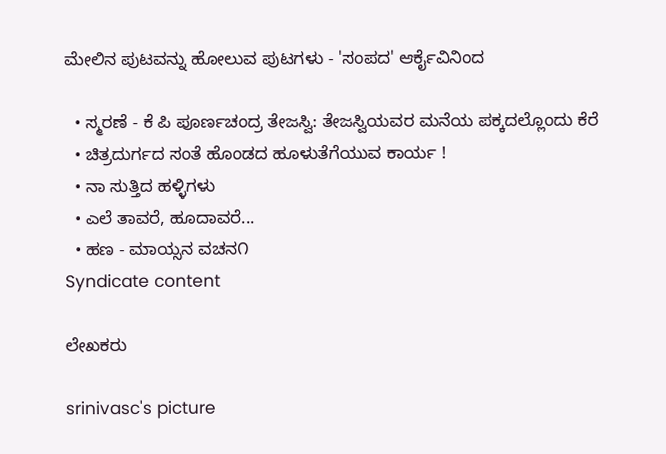ಮೇಲಿನ ಪುಟವನ್ನು ಹೋಲುವ ಪುಟಗಳು - 'ಸಂಪದ' ಆರ್ಕೈವಿನಿಂದ

  • ಸ್ಮರಣೆ - ಕೆ ಪಿ ಪೂರ್ಣಚಂದ್ರ ತೇಜಸ್ವಿ: ತೇಜಸ್ವಿಯವರ ಮನೆಯ ಪಕ್ಕದಲ್ಲೊಂದು ಕೆರೆ
  • ಚಿತ್ರದುರ್ಗದ ಸಂತೆ ಹೊಂಡದ ಹೂಳುತೆಗೆಯುವ ಕಾರ್ಯ !
  • ನಾ ಸುತ್ತಿದ ಹಳ್ಳಿಗಳು
  • ಎಲೆ ತಾವರೆ, ಹೂದಾವರೆ...
  • ಹಣ - ಮಾಯ್ಸನ ವಚನ೧
Syndicate content

ಲೇಖಕರು

srinivasc's picture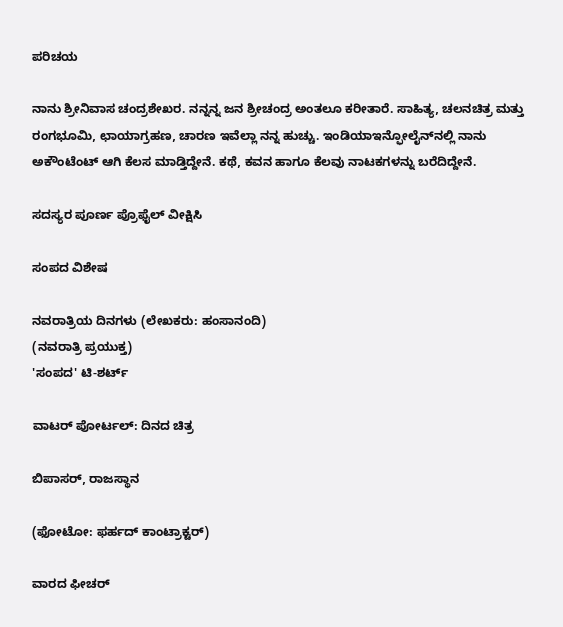ಪರಿಚಯ

ನಾನು ಶ್ರೀನಿವಾಸ ಚಂದ್ರಶೇಖರ. ನನ್ನನ್ನ ಜನ ಶ್ರೀಚಂದ್ರ ಅಂತಲೂ ಕರೀತಾರೆ. ಸಾಹಿತ್ಯ, ಚಲನಚಿತ್ರ ಮತ್ತು ರಂಗಭೂಮಿ, ಛಾಯಾಗ್ರಹಣ, ಚಾರಣ ಇವೆಲ್ಲಾ ನನ್ನ ಹುಚ್ಚು. ಇಂಡಿಯಾಇನ್ಫೋಲೈನ್‍ನಲ್ಲಿ ನಾನು ಅಕೌಂಟೆಂಟ್ ಆಗಿ ಕೆಲಸ ಮಾಡ್ತಿದ್ದೇನೆ. ಕಥೆ, ಕವನ ಹಾಗೂ ಕೆಲವು ನಾಟಕಗಳನ್ನು ಬರೆದಿದ್ದೇನೆ.

ಸದಸ್ಯರ ಪೂರ್ಣ ಪ್ರೊಫೈಲ್ ವೀಕ್ಷಿಸಿ

ಸಂಪದ ವಿಶೇಷ

ನವರಾತ್ರಿಯ ದಿನಗಳು (ಲೇಖಕರು: ಹಂಸಾನಂದಿ)
(ನವರಾತ್ರಿ ಪ್ರಯುಕ್ತ)
'ಸಂಪದ' ಟಿ-ಶರ್ಟ್

ವಾಟರ್ ಪೋರ್ಟಲ್: ದಿನದ ಚಿತ್ರ

ಬಿಪಾಸರ್, ರಾಜಸ್ಥಾನ

(ಫೋಟೋ: ಫರ್ಹದ್ ಕಾಂಟ್ರಾಕ್ಟರ್)

ವಾರದ ಫೀಚರ್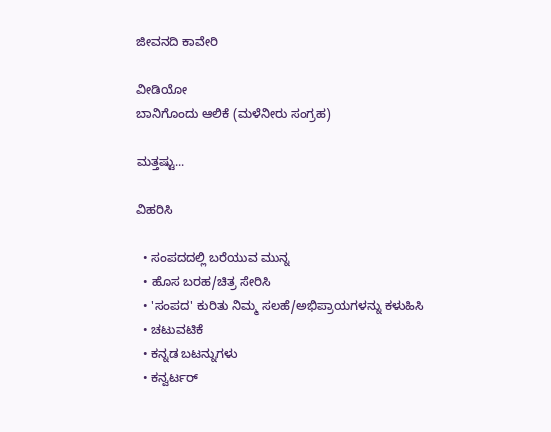ಜೀವನದಿ ಕಾವೇರಿ

ವೀಡಿಯೋ
ಬಾನಿಗೊಂದು ಆಲಿಕೆ (ಮಳೆನೀರು ಸಂಗ್ರಹ)

ಮತ್ತಷ್ಟು...

ವಿಹರಿಸಿ

  • ಸಂಪದದಲ್ಲಿ ಬರೆಯುವ ಮುನ್ನ
  • ಹೊಸ ಬರಹ/ಚಿತ್ರ ಸೇರಿಸಿ
  • 'ಸಂಪದ' ಕುರಿತು ನಿಮ್ಮ ಸಲಹೆ/ಅಭಿಪ್ರಾಯಗಳನ್ನು ಕಳುಹಿಸಿ
  • ಚಟುವಟಿಕೆ
  • ಕನ್ನಡ ಬಟನ್ನುಗಳು
  • ಕನ್ವರ್ಟರ್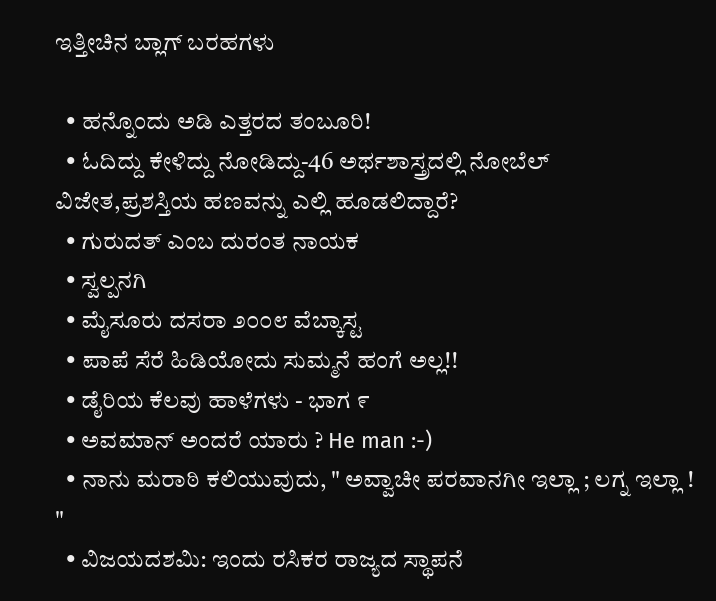ಇತ್ತೀಚಿನ ಬ್ಲಾಗ್ ಬರಹಗಳು

  • ಹನ್ನೊಂದು ಅಡಿ ಎತ್ತರದ ತಂಬೂರಿ!
  • ಓದಿದ್ದು ಕೇಳಿದ್ದು ನೋಡಿದ್ದು-46 ಅರ್ಥಶಾಸ್ತ್ರದಲ್ಲಿ ನೋಬೆಲ್ ವಿಜೇತ,ಪ್ರಶಸ್ತಿಯ ಹಣವನ್ನು ಎಲ್ಲಿ ಹೂಡಲಿದ್ದಾರೆ?
  • ಗುರುದತ್ ಎಂಬ ದುರಂತ ನಾಯಕ
  • ಸ್ವಲ್ಪನಗಿ
  • ಮೈಸೂರು ದಸರಾ ೨೦೦೮ ವೆಬ್ಕಾಸ್ಟ
  • ಪಾಪೆ ಸೆರೆ ಹಿಡಿಯೋದು ಸುಮ್ಮನೆ ಹಂಗೆ ಅಲ್ಲ!!
  • ಡೈರಿಯ ಕೆಲವು ಹಾಳೆಗಳು - ಭಾಗ ೯
  • ಅವಮಾನ್ ಅಂದರೆ ಯಾರು ? He man :-)
  • ನಾನು ಮರಾಠಿ ಕಲಿಯುವುದು, " ಅವ್ವಾಚೀ ಪರವಾನಗೀ ಇಲ್ಲಾ ; ಲಗ್ನ ಇಲ್ಲಾ ! "
  • ವಿಜಯದಶಮಿ: ಇಂದು ರಸಿಕರ ರಾಜ್ಯದ ಸ್ಥಾಪನೆ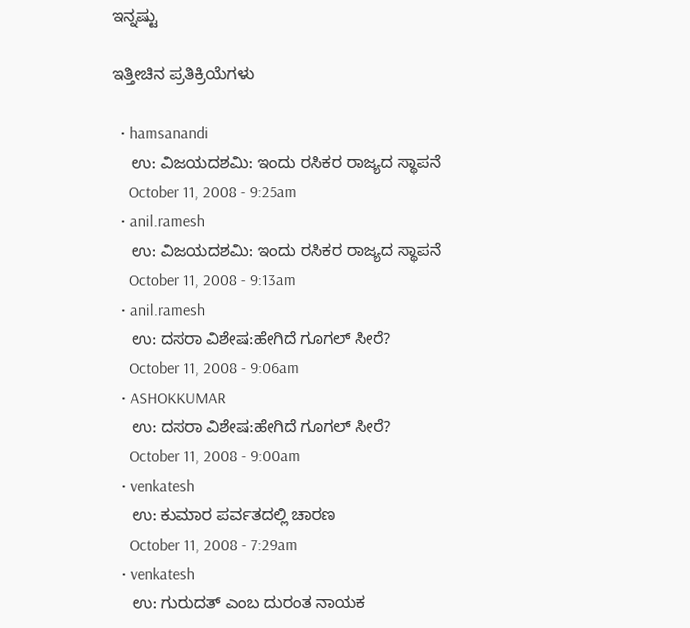ಇನ್ನಷ್ಟು

ಇತ್ತೀಚಿನ ಪ್ರತಿಕ್ರಿಯೆಗಳು

  • hamsanandi
    ಉ: ವಿಜಯದಶಮಿ: ಇಂದು ರಸಿಕರ ರಾಜ್ಯದ ಸ್ಥಾಪನೆ
    October 11, 2008 - 9:25am
  • anil.ramesh
    ಉ: ವಿಜಯದಶಮಿ: ಇಂದು ರಸಿಕರ ರಾಜ್ಯದ ಸ್ಥಾಪನೆ
    October 11, 2008 - 9:13am
  • anil.ramesh
    ಉ: ದಸರಾ ವಿಶೇಷ:ಹೇಗಿದೆ ಗೂಗಲ್ ಸೀರೆ?
    October 11, 2008 - 9:06am
  • ASHOKKUMAR
    ಉ: ದಸರಾ ವಿಶೇಷ:ಹೇಗಿದೆ ಗೂಗಲ್ ಸೀರೆ?
    October 11, 2008 - 9:00am
  • venkatesh
    ಉ: ಕುಮಾರ ಪರ್ವತದಲ್ಲಿ ಚಾರಣ
    October 11, 2008 - 7:29am
  • venkatesh
    ಉ: ಗುರುದತ್ ಎಂಬ ದುರಂತ ನಾಯಕ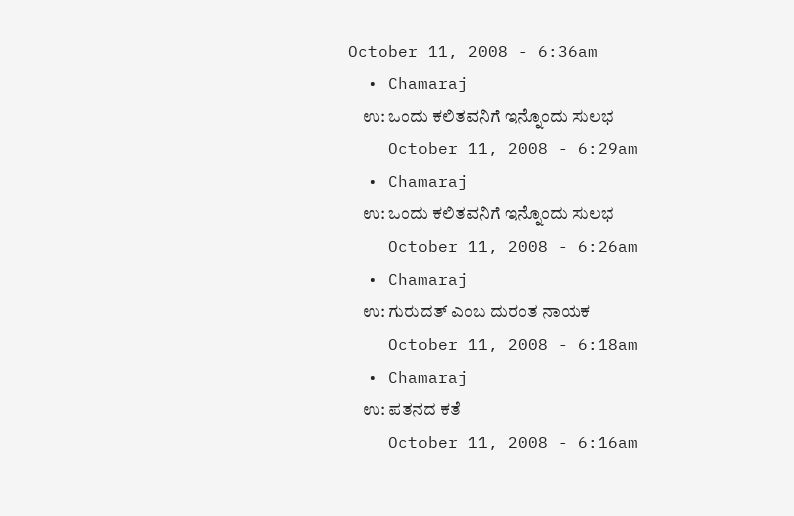October 11, 2008 - 6:36am
  • Chamaraj
    ಉ: ಒಂದು ಕಲಿತವನಿಗೆ ಇನ್ನೊಂದು ಸುಲಭ
    October 11, 2008 - 6:29am
  • Chamaraj
    ಉ: ಒಂದು ಕಲಿತವನಿಗೆ ಇನ್ನೊಂದು ಸುಲಭ
    October 11, 2008 - 6:26am
  • Chamaraj
    ಉ: ಗುರುದತ್ ಎಂಬ ದುರಂತ ನಾಯಕ
    October 11, 2008 - 6:18am
  • Chamaraj
    ಉ: ಪತನದ ಕತೆ
    October 11, 2008 - 6:16am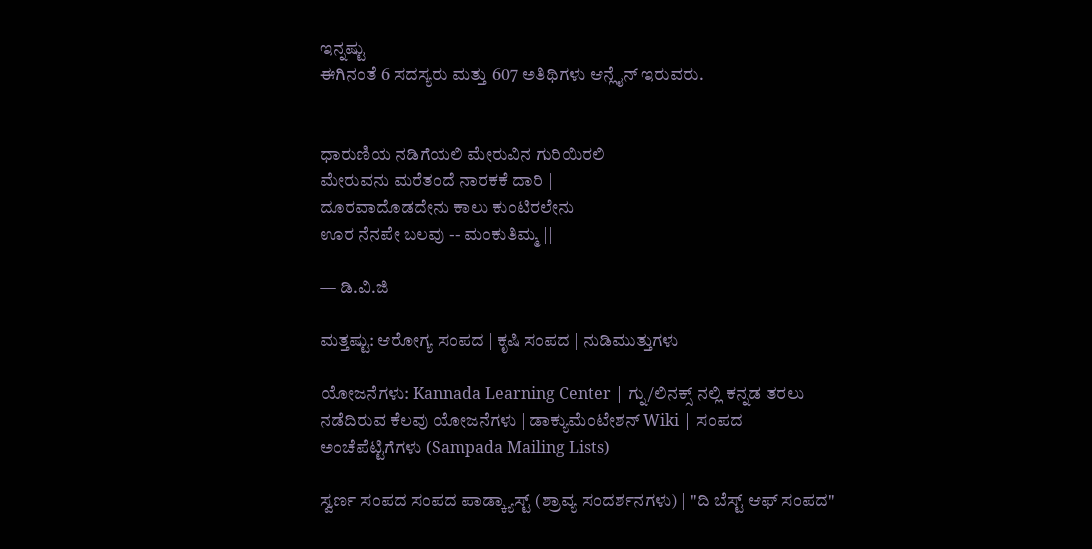ಇನ್ನಷ್ಟು
ಈಗಿನಂತೆ 6 ಸದಸ್ಯರು ಮತ್ತು 607 ಅತಿಥಿಗಳು ಆನ್ಲೈನ್ ಇರುವರು.


ಧಾರುಣಿಯ ನಡಿಗೆಯಲಿ ಮೇರುವಿನ ಗುರಿಯಿರಲಿ
ಮೇರುವನು ಮರೆತಂದೆ ನಾರಕಕೆ ದಾರಿ |
ದೂರವಾದೊಡದೇನು ಕಾಲು ಕುಂಟಿರಲೇನು
ಊರ ನೆನಪೇ ಬಲವು -- ಮಂಕುತಿಮ್ಮ ||

— ಡಿ.ವಿ.ಜಿ

ಮತ್ತಷ್ಟು: ಆರೋಗ್ಯ ಸಂಪದ | ಕೃಷಿ ಸಂಪದ | ನುಡಿಮುತ್ತುಗಳು

ಯೋಜನೆಗಳು: Kannada Learning Center | ಗ್ನು/ಲಿನಕ್ಸ್ ನಲ್ಲಿ ಕನ್ನಡ ತರಲು ನಡೆದಿರುವ ಕೆಲವು ಯೋಜನೆಗಳು | ಡಾಕ್ಯುಮೆಂಟೇಶನ್ Wiki | ಸಂಪದ ಅಂಚೆಪೆಟ್ಟಿಗೆಗಳು (Sampada Mailing Lists)

ಸ್ವರ್ಣ ಸಂಪದ ಸಂಪದ ಪಾಡ್ಕ್ಯಾಸ್ಟ್ (ಶ್ರಾವ್ಯ ಸಂದರ್ಶನಗಳು) | "ದಿ ಬೆಸ್ಟ್ ಆಫ್ ಸಂಪದ"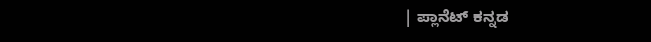| ಪ್ಲಾನೆಟ್ ಕನ್ನಡ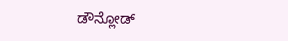ಡೌನ್ಲೋಡ್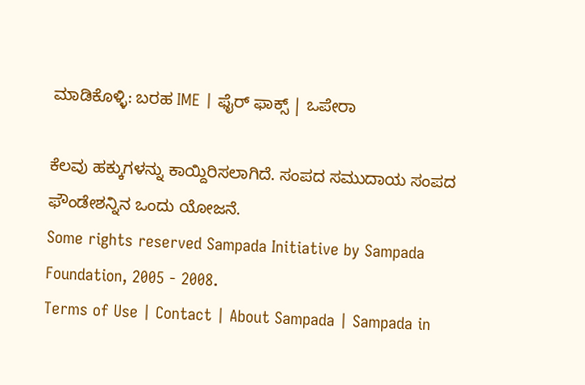ಮಾಡಿಕೊಳ್ಳಿ: ಬರಹ IME | ಫೈರ್ ಫಾಕ್ಸ್ | ಒಪೇರಾ

ಕೆಲವು ಹಕ್ಕುಗಳನ್ನು ಕಾಯ್ದಿರಿಸಲಾಗಿದೆ. ಸಂಪದ ಸಮುದಾಯ ಸಂಪದ ಫೌಂಡೇಶನ್ನಿನ ಒಂದು ಯೋಜನೆ.
Some rights reserved Sampada Initiative by Sampada Foundation, 2005 - 2008.
Terms of Use | Contact | About Sampada | Sampada in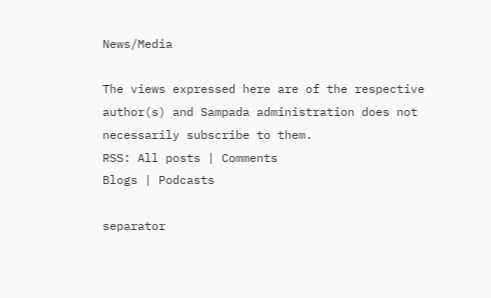News/Media

The views expressed here are of the respective author(s) and Sampada administration does not necessarily subscribe to them.
RSS: All posts | Comments
Blogs | Podcasts

separator